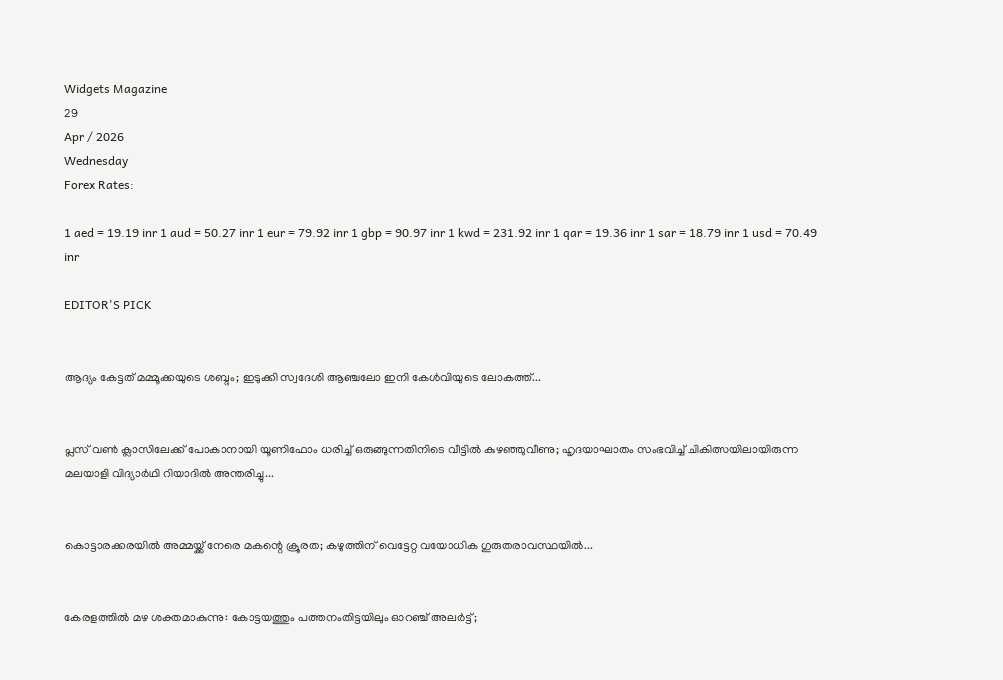Widgets Magazine
29
Apr / 2026
Wednesday
Forex Rates:

1 aed = 19.19 inr 1 aud = 50.27 inr 1 eur = 79.92 inr 1 gbp = 90.97 inr 1 kwd = 231.92 inr 1 qar = 19.36 inr 1 sar = 18.79 inr 1 usd = 70.49 inr

EDITOR'S PICK


ആദ്യം കേട്ടത് മമ്മൂക്കയുടെ ശബ്ദം; ഇടുക്കി സ്വദേശി ആഞ്ചലോ ഇനി കേൾവിയുടെ ലോകത്ത്...


പ്ലസ് വൺ ക്ലാസിലേക്ക് പോകാനായി യൂണിഫോം ധരിച്ച് ഒരുങ്ങുന്നതിനിടെ വീട്ടിൽ കുഴഞ്ഞുവീണു; ഹൃദയാഘാതം സംഭവിച്ച് ചികിത്സയിലായിരുന്ന മലയാളി വിദ്യാർഥി റിയാദിൽ അന്തരിച്ചു...


കൊട്ടാരക്കരയിൽ അമ്മയ്ക്ക് നേരെ മകന്റെ ക്രൂരത; കഴുത്തിന് വെട്ടേറ്റ വയോധിക ഗുരുതരാവസ്ഥയിൽ...


കേരളത്തിൽ മഴ ശക്തമാകുന്നു: കോട്ടയത്തും പത്തനംതിട്ടയിലും ഓറഞ്ച് അലർട്ട്;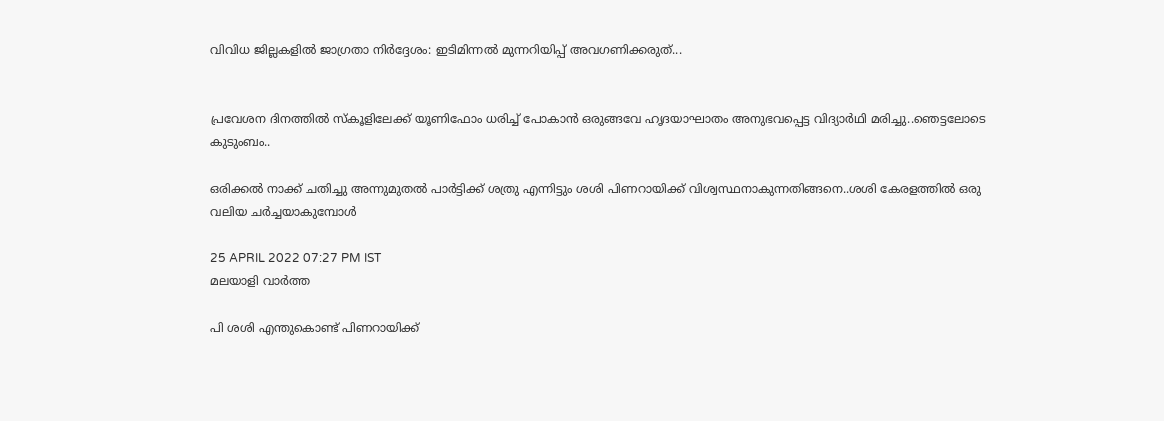വിവിധ ജില്ലകളിൽ ജാഗ്രതാ നിർദ്ദേശം: ഇടിമിന്നൽ മുന്നറിയിപ്പ് അവഗണിക്കരുത്...


പ്രവേശന ദിനത്തിൽ സ്കൂളിലേക്ക് യൂണിഫോം ധരിച്ച് പോകാൻ ഒരുങ്ങവേ ഹൃദയാഘാതം അനുഭവപ്പെട്ട വിദ്യാർഥി മരിച്ചു..ഞെട്ടലോടെ കുടുംബം..

ഒരിക്കല്‍ നാക്ക് ചതിച്ചു അന്നുമുതല്‍ പാര്‍ട്ടിക്ക് ശത്രു എന്നിട്ടും ശശി പിണറായിക്ക് വിശ്വസ്ഥനാകുന്നതിങ്ങനെ..ശശി കേരളത്തില്‍ ഒരു വലിയ ചര്‍ച്ചയാകുമ്പോള്‍

25 APRIL 2022 07:27 PM IST
മലയാളി വാര്‍ത്ത

പി ശശി എന്തുകൊണ്ട് പിണറായിക്ക്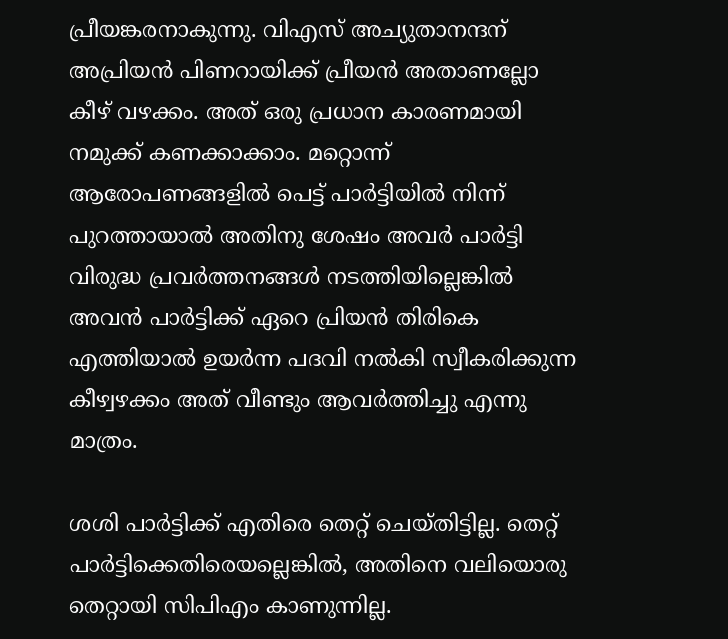പ്രീയങ്കരനാകുന്നു. വിഎസ് അച്യുതാനന്ദന് അപ്രിയന്‍ പിണറായിക്ക് പ്രീയന്‍ അതാണല്ലോ കീഴ് വഴക്കം. അത് ഒരു പ്രധാന കാരണമായി നമുക്ക് കണക്കാക്കാം. മറ്റൊന്ന് ആരോപണങ്ങളില്‍ പെട്ട് പാര്‍ട്ടിയില്‍ നിന്ന് പുറത്തായാല്‍ അതിനു ശേഷം അവര്‍ പാര്‍ട്ടി വിരുദ്ധ പ്രവര്‍ത്തനങ്ങള്‍ നടത്തിയില്ലെങ്കില്‍ അവന്‍ പാര്‍ട്ടിക്ക് ഏറെ പ്രിയന്‍ തിരികെ എത്തിയാല്‍ ഉയര്‍ന്ന പദവി നല്‍കി സ്വീകരിക്കുന്ന കീഴ്വഴക്കം അത് വീണ്ടും ആവര്‍ത്തിച്ചു എന്നു മാത്രം.

ശശി പാര്‍ട്ടിക്ക് എതിരെ തെറ്റ് ചെയ്തിട്ടില്ല. തെറ്റ് പാര്‍ട്ടിക്കെതിരെയല്ലെങ്കില്‍, അതിനെ വലിയൊരു തെറ്റായി സിപിഎം കാണുന്നില്ല.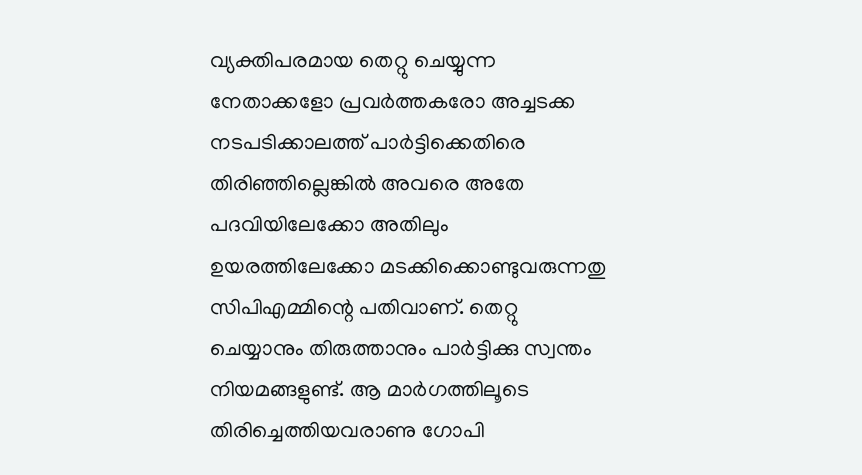വ്യക്തിപരമായ തെറ്റു ചെയ്യുന്ന നേതാക്കളോ പ്രവര്‍ത്തകരോ അച്ചടക്ക നടപടിക്കാലത്ത് പാര്‍ട്ടിക്കെതിരെ തിരിഞ്ഞില്ലെങ്കില്‍ അവരെ അതേ പദവിയിലേക്കോ അതിലും ഉയരത്തിലേക്കോ മടക്കിക്കൊണ്ടുവരുന്നതു സിപിഎമ്മിന്റെ പതിവാണ്. തെറ്റു ചെയ്യാനും തിരുത്താനും പാര്‍ട്ടിക്കു സ്വന്തം നിയമങ്ങളുണ്ട്. ആ മാര്‍ഗത്തിലൂടെ തിരിച്ചെത്തിയവരാണു ഗോപി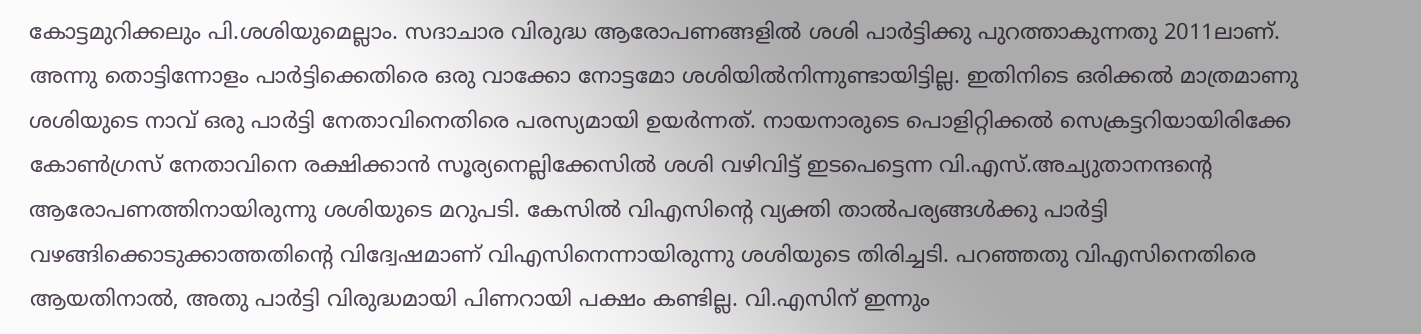കോട്ടമുറിക്കലും പി.ശശിയുമെല്ലാം. സദാചാര വിരുദ്ധ ആരോപണങ്ങളില്‍ ശശി പാര്‍ട്ടിക്കു പുറത്താകുന്നതു 2011ലാണ്. അന്നു തൊട്ടിന്നോളം പാര്‍ട്ടിക്കെതിരെ ഒരു വാക്കോ നോട്ടമോ ശശിയില്‍നിന്നുണ്ടായിട്ടില്ല. ഇതിനിടെ ഒരിക്കല്‍ മാത്രമാണു ശശിയുടെ നാവ് ഒരു പാര്‍ട്ടി നേതാവിനെതിരെ പരസ്യമായി ഉയര്‍ന്നത്. നായനാരുടെ പൊളിറ്റിക്കല്‍ സെക്രട്ടറിയായിരിക്കേ കോണ്‍ഗ്രസ് നേതാവിനെ രക്ഷിക്കാന്‍ സൂര്യനെല്ലിക്കേസില്‍ ശശി വഴിവിട്ട് ഇടപെട്ടെന്ന വി.എസ്.അച്യുതാനന്ദന്റെ ആരോപണത്തിനായിരുന്നു ശശിയുടെ മറുപടി. കേസില്‍ വിഎസിന്റെ വ്യക്തി താല്‍പര്യങ്ങള്‍ക്കു പാര്‍ട്ടി വഴങ്ങിക്കൊടുക്കാത്തതിന്റെ വിദ്വേഷമാണ് വിഎസിനെന്നായിരുന്നു ശശിയുടെ തിരിച്ചടി. പറഞ്ഞതു വിഎസിനെതിരെ ആയതിനാല്‍, അതു പാര്‍ട്ടി വിരുദ്ധമായി പിണറായി പക്ഷം കണ്ടില്ല. വി.എസിന് ഇന്നും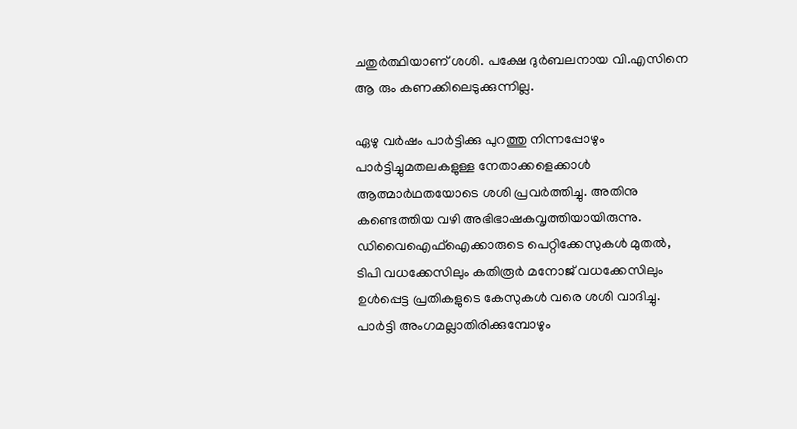ചതുര്‍ത്ഥിയാണ് ശശി. പക്ഷേ ദുര്‍ബലനായ വി.എസിനെ ആ രും കണക്കിലെടുക്കുന്നില്ല.

ഏഴു വര്‍ഷം പാര്‍ട്ടിക്കു പുറത്തു നിന്നപ്പോഴും പാര്‍ട്ടിച്ചുമതലകളുള്ള നേതാക്കളെക്കാള്‍ ആത്മാര്‍ഥതയോടെ ശശി പ്രവര്‍ത്തിച്ചു. അതിനു കണ്ടെത്തിയ വഴി അഭിഭാഷകവൃത്തിയായിരുന്നു. ഡിവൈഐഫ്‌ഐക്കാരുടെ പെറ്റിക്കേസുകള്‍ മുതല്‍, ടിപി വധക്കേസിലും കതിരൂര്‍ മനോജ് വധക്കേസിലും ഉള്‍പ്പെട്ട പ്രതികളുടെ കേസുകള്‍ വരെ ശശി വാദിച്ചു. പാര്‍ട്ടി അംഗമല്ലാതിരിക്കുമ്പോഴും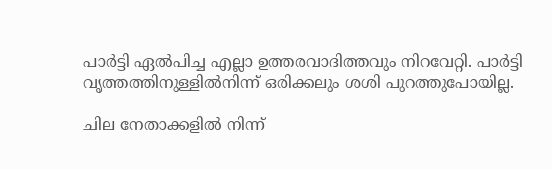പാര്‍ട്ടി ഏല്‍പിച്ച എല്ലാ ഉത്തരവാദിത്തവും നിറവേറ്റി. പാര്‍ട്ടി വൃത്തത്തിനുള്ളില്‍നിന്ന് ഒരിക്കലും ശശി പുറത്തുപോയില്ല.

ചില നേതാക്കളില്‍ നിന്ന്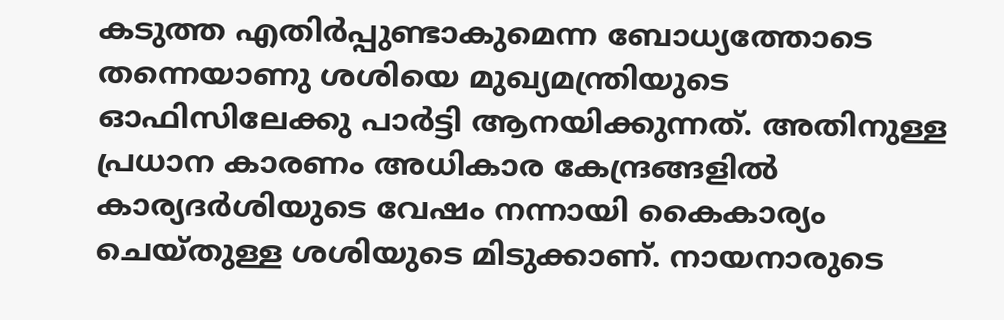കടുത്ത എതിര്‍പ്പുണ്ടാകുമെന്ന ബോധ്യത്തോടെ തന്നെയാണു ശശിയെ മുഖ്യമന്ത്രിയുടെ ഓഫിസിലേക്കു പാര്‍ട്ടി ആനയിക്കുന്നത്. അതിനുള്ള പ്രധാന കാരണം അധികാര കേന്ദ്രങ്ങളില്‍ കാര്യദര്‍ശിയുടെ വേഷം നന്നായി കൈകാര്യം ചെയ്തുള്ള ശശിയുടെ മിടുക്കാണ്. നായനാരുടെ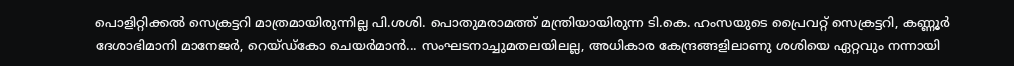പൊളിറ്റിക്കല്‍ സെക്രട്ടറി മാത്രമായിരുന്നില്ല പി.ശശി. പൊതുമരാമത്ത് മന്ത്രിയായിരുന്ന ടി.കെ. ഹംസയുടെ പ്രൈവറ്റ് സെക്രട്ടറി, കണ്ണൂര്‍ ദേശാഭിമാനി മാനേജര്‍, റെയ്ഡ്‌കോ ചെയര്‍മാന്‍... സംഘടനാച്ചുമതലയിലല്ല, അധികാര കേന്ദ്രങ്ങളിലാണു ശശിയെ ഏറ്റവും നന്നായി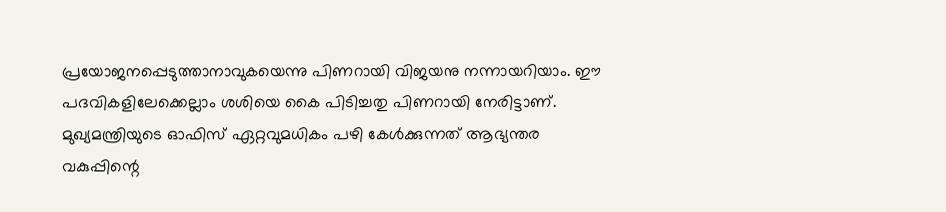പ്രയോജനപ്പെടുത്താനാവുകയെന്നു പിണറായി വിജയനു നന്നായറിയാം. ഈ പദവികളിലേക്കെല്ലാം ശശിയെ കൈ പിടിച്ചതു പിണറായി നേരിട്ടാണ്. മുഖ്യമന്ത്രിയുടെ ഓഫിസ് ഏറ്റവുമധികം പഴി കേള്‍ക്കുന്നത് ആഭ്യന്തര വകുപ്പിന്റെ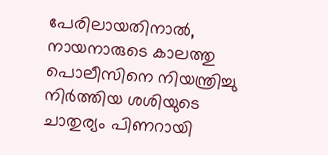പേരിലായതിനാല്‍, നായനാരുടെ കാലത്തു പൊലീസിനെ നിയന്ത്രിച്ചു നിര്‍ത്തിയ ശശിയുടെ ചാതുര്യം പിണറായി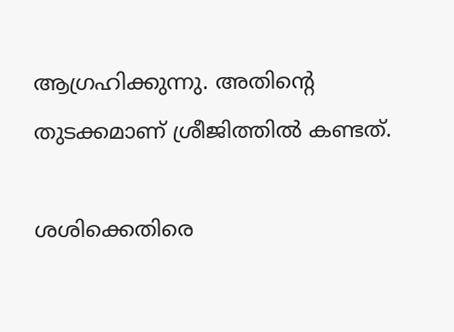ആഗ്രഹിക്കുന്നു. അതിന്റെ തുടക്കമാണ് ശ്രീജിത്തില്‍ കണ്ടത്.

ശശിക്കെതിരെ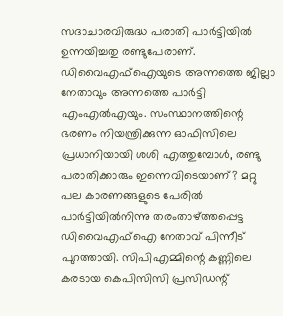സദാചാരവിരുദ്ധ പരാതി പാര്‍ട്ടിയില്‍ ഉന്നയിച്ചതു രണ്ടുപേരാണ്. ഡിവൈഎഫ്‌ഐയുടെ അന്നത്തെ ജില്ലാ നേതാവും അന്നത്തെ പാര്‍ട്ടി എംഎല്‍എയും. സംസ്ഥാനത്തിന്റെ ഭരണം നിയന്ത്രിക്കുന്ന ഓഫിസിലെ പ്രധാനിയായി ശശി എത്തുമ്പോള്‍, രണ്ടു പരാതിക്കാരും ഇന്നെവിടെയാണ്? മറ്റു പല കാരണങ്ങളുടെ പേരില്‍ പാര്‍ട്ടിയില്‍നിന്നു തരംതാഴ്ത്തപ്പെട്ട ഡിവൈഎഫ്‌ഐ നേതാവ് പിന്നീട് പുറത്തായി. സിപിഎമ്മിന്റെ കണ്ണിലെ കരടായ കെപിസിസി പ്രസിഡന്റ്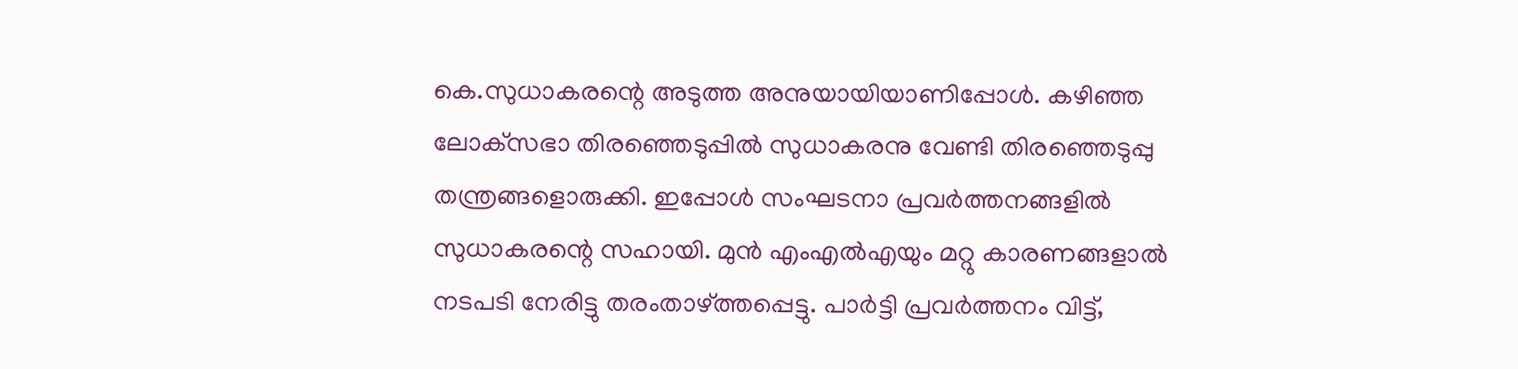കെ.സുധാകരന്റെ അടുത്ത അനുയായിയാണിപ്പോള്‍. കഴിഞ്ഞ ലോക്‌സഭാ തിരഞ്ഞെടുപ്പില്‍ സുധാകരനു വേണ്ടി തിരഞ്ഞെടുപ്പു തന്ത്രങ്ങളൊരുക്കി. ഇപ്പോള്‍ സംഘടനാ പ്രവര്‍ത്തനങ്ങളില്‍ സുധാകരന്റെ സഹായി. മുന്‍ എംഎല്‍എയും മറ്റു കാരണങ്ങളാല്‍ നടപടി നേരിട്ടു തരംതാഴ്ത്തപ്പെട്ടു. പാര്‍ട്ടി പ്രവര്‍ത്തനം വിട്ട്,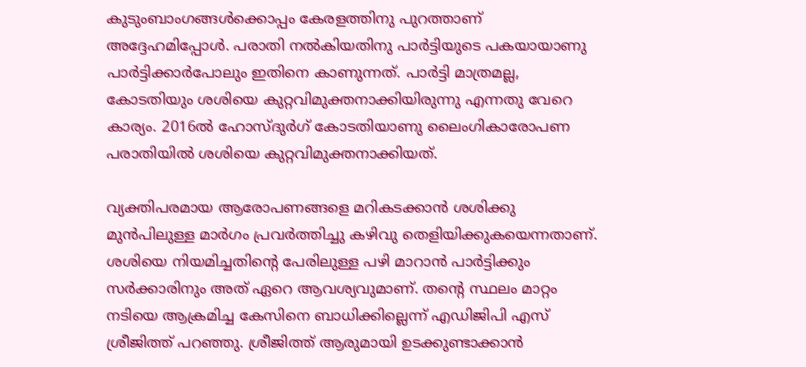കുടുംബാംഗങ്ങള്‍ക്കൊപ്പം കേരളത്തിനു പുറത്താണ് അദ്ദേഹമിപ്പോള്‍. പരാതി നല്‍കിയതിനു പാര്‍ട്ടിയുടെ പകയായാണു പാര്‍ട്ടിക്കാര്‍പോലും ഇതിനെ കാണുന്നത്. പാര്‍ട്ടി മാത്രമല്ല, കോടതിയും ശശിയെ കുറ്റവിമുക്തനാക്കിയിരുന്നു എന്നതു വേറെ കാര്യം. 2016ല്‍ ഹോസ്ദുര്‍ഗ് കോടതിയാണു ലൈംഗികാരോപണ പരാതിയില്‍ ശശിയെ കുറ്റവിമുക്തനാക്കിയത്.

വ്യക്തിപരമായ ആരോപണങ്ങളെ മറികടക്കാന്‍ ശശിക്കു മുന്‍പിലുള്ള മാര്‍ഗം പ്രവര്‍ത്തിച്ചു കഴിവു തെളിയിക്കുകയെന്നതാണ്. ശശിയെ നിയമിച്ചതിന്റെ പേരിലുള്ള പഴി മാറാന്‍ പാര്‍ട്ടിക്കും സര്‍ക്കാരിനും അത് ഏറെ ആവശ്യവുമാണ്. തന്റെ സ്ഥലം മാറ്റം നടിയെ ആക്രമിച്ച കേസിനെ ബാധിക്കില്ലെന്ന് എഡിജിപി എസ് ശ്രീജിത്ത് പറഞ്ഞു. ശ്രീജിത്ത് ആരുമായി ഉടക്കുണ്ടാക്കാന്‍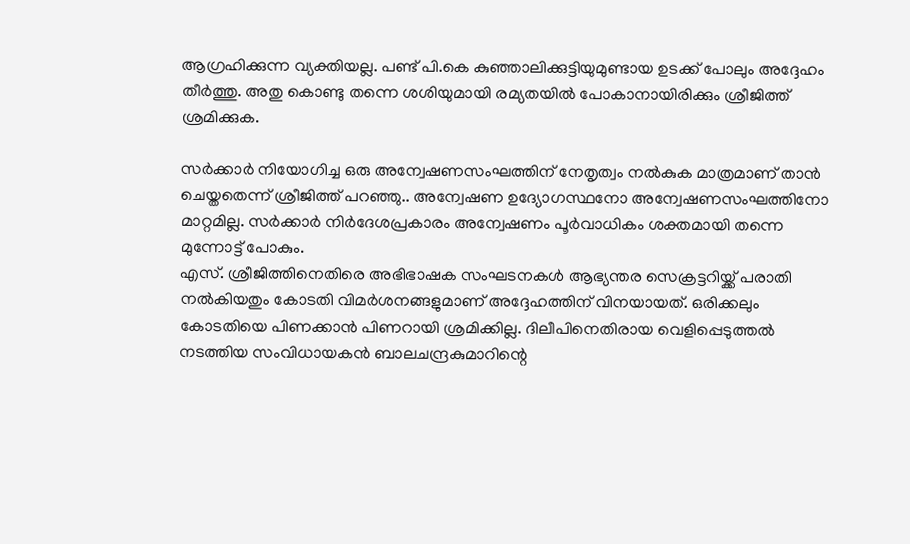ആഗ്രഹിക്കുന്ന വ്യക്തിയല്ല. പണ്ട് പി.കെ കുഞ്ഞാലിക്കുട്ടിയുമുണ്ടായ ഉടക്ക് പോലും അദ്ദേഹം തീര്‍ത്തു. അതു കൊണ്ടു തന്നെ ശശിയുമായി രമ്യതയില്‍ പോകാനായിരിക്കും ശ്രീജിത്ത് ശ്രമിക്കുക.

സര്‍ക്കാര്‍ നിയോഗിച്ച ഒരു അന്വേഷണസംഘത്തിന് നേതൃത്വം നല്‍കുക മാത്രമാണ് താന്‍ ചെയ്തതെന്ന് ശ്രീജിത്ത് പറഞ്ഞു.. അന്വേഷണ ഉദ്യോഗസ്ഥനോ അന്വേഷണസംഘത്തിനോ മാറ്റമില്ല. സര്‍ക്കാര്‍ നിര്‍ദേശപ്രകാരം അന്വേഷണം പൂര്‍വാധികം ശക്തമായി തന്നെ മുന്നോട്ട് പോകും.
എസ്. ശ്രീജിത്തിനെതിരെ അഭിഭാഷക സംഘടനകള്‍ ആഭ്യന്തര സെക്രട്ടറിയ്ക്ക് പരാതി നല്‍കിയതും കോടതി വിമര്‍ശനങ്ങളുമാണ് അദ്ദേഹത്തിന് വിനയായത്. ഒരിക്കലും കോടതിയെ പിണക്കാന്‍ പിണറായി ശ്രമിക്കില്ല. ദിലീപിനെതിരായ വെളിപ്പെടുത്തല്‍ നടത്തിയ സംവിധായകന്‍ ബാലചന്ദ്രകുമാറിന്റെ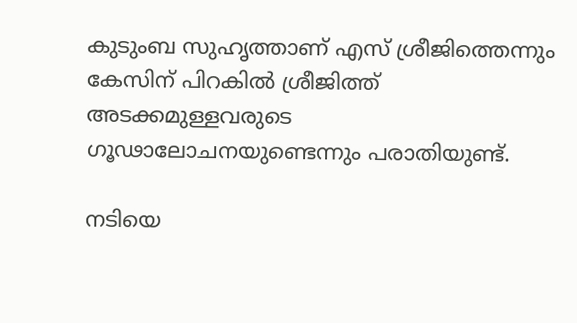കുടുംബ സുഹൃത്താണ് എസ് ശ്രീജിത്തെന്നും കേസിന് പിറകില്‍ ശ്രീജിത്ത് അടക്കമുള്ളവരുടെ ഗൂഢാലോചനയുണ്ടെന്നും പരാതിയുണ്ട്.

നടിയെ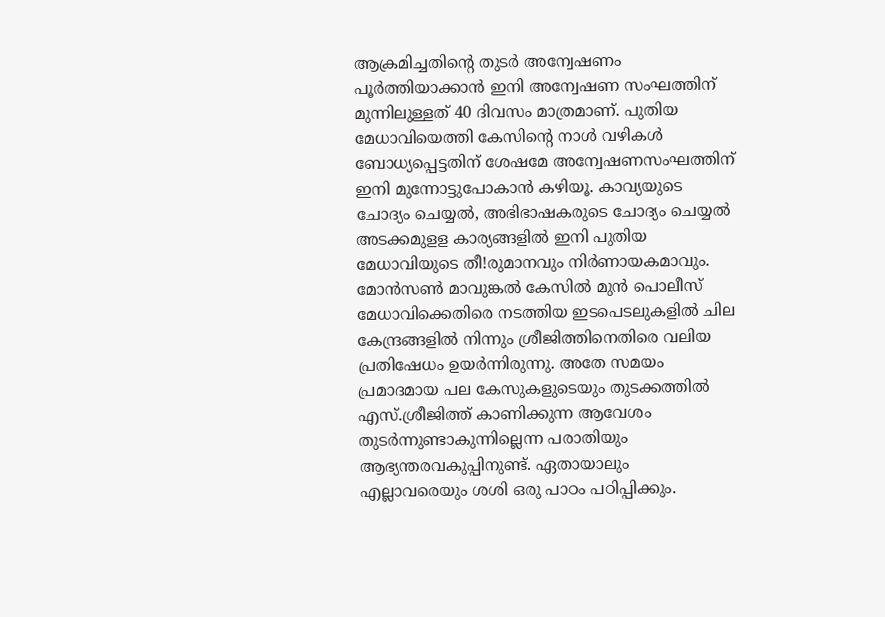ആക്രമിച്ചതിന്റെ തുടര്‍ അന്വേഷണം പൂര്‍ത്തിയാക്കാന്‍ ഇനി അന്വേഷണ സംഘത്തിന് മുന്നിലുള്ളത് 40 ദിവസം മാത്രമാണ്. പുതിയ മേധാവിയെത്തി കേസിന്റെ നാള്‍ വഴികള്‍ ബോധ്യപ്പെട്ടതിന് ശേഷമേ അന്വേഷണസംഘത്തിന് ഇനി മുന്നോട്ടുപോകാന്‍ കഴിയൂ. കാവ്യയുടെ ചോദ്യം ചെയ്യല്‍, അഭിഭാഷകരുടെ ചോദ്യം ചെയ്യല്‍ അടക്കമുളള കാര്യങ്ങളില്‍ ഇനി പുതിയ മേധാവിയുടെ തീ!രുമാനവും നിര്‍ണായകമാവും. മോന്‍സണ്‍ മാവുങ്കല്‍ കേസില്‍ മുന്‍ പൊലീസ് മേധാവിക്കെതിരെ നടത്തിയ ഇടപെടലുകളില്‍ ചില കേന്ദ്രങ്ങളില്‍ നിന്നും ശ്രീജിത്തിനെതിരെ വലിയ പ്രതിഷേധം ഉയര്‍ന്നിരുന്നു. അതേ സമയം പ്രമാദമായ പല കേസുകളുടെയും തുടക്കത്തില്‍ എസ്.ശ്രീജിത്ത് കാണിക്കുന്ന ആവേശം തുടര്‍ന്നുണ്ടാകുന്നില്ലെന്ന പരാതിയും ആഭ്യന്തരവകുപ്പിനുണ്ട്. ഏതായാലും എല്ലാവരെയും ശശി ഒരു പാഠം പഠിപ്പിക്കും.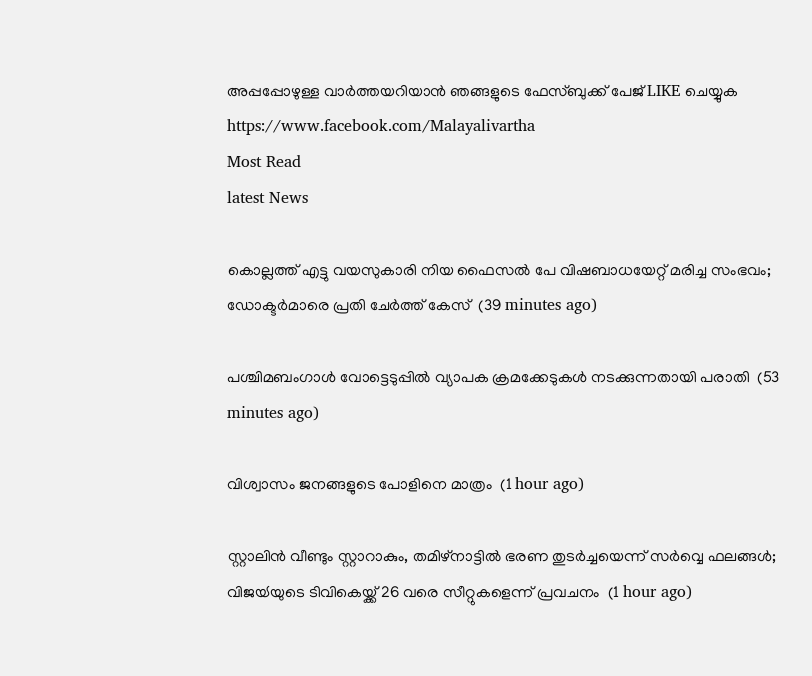അപ്പപ്പോഴുള്ള വാര്‍ത്തയറിയാന്‍ ഞങ്ങളുടെ ഫേസ്‌ബുക്ക്‌ പേജ് LIKE ചെയ്യുക
https://www.facebook.com/Malayalivartha
Most Read
latest News

കൊല്ലത്ത് എട്ടു വയസുകാരി നിയ ഫൈസല്‍ പേ വിഷബാധയേറ്റ് മരിച്ച സംഭവം; ഡോക്ടര്‍മാരെ പ്രതി ചേര്‍ത്ത് കേസ്  (39 minutes ago)

പശ്ചിമബംഗാള്‍ വോട്ടെടുപ്പില്‍ വ്യാപക ക്രമക്കേടുകള്‍ നടക്കുന്നതായി പരാതി  (53 minutes ago)

വിശ്വാസം ജനങ്ങളുടെ പോളിനെ മാത്രം  (1 hour ago)

സ്റ്റാലിൻ വീണ്ടും സ്റ്റാറാകും, തമിഴ്നാട്ടിൽ ഭരണ തുടർച്ചയെന്ന് സർവ്വെ ഫലങ്ങൾ; വിജയ്‍യുടെ ടിവികെയ്ക്ക് 26 വരെ സീറ്റുകളെന്ന് പ്രവചനം  (1 hour ago)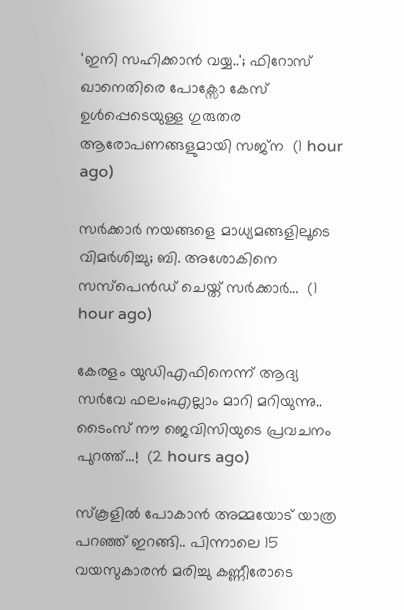'ഇനി സഹിക്കാൻ വയ്യ..'; ഫിറോസ് ഖാനെതിരെ പോക്സോ കേസ് ഉൾപ്പെടെയുള്ള ഗുരുതര ആരോപണങ്ങളുമായി സജ്‌ന  (1 hour ago)

സർക്കാർ നയങ്ങളെ മാധ്യമങ്ങളിലൂടെ വിമർശിച്ചു; ബി. അശോകിനെ സസ്പെൻഡ് ചെയ്ത് സർക്കാർ…  (1 hour ago)

കേരളം യുഡിഎഫിനെന്ന് ആദ്യ സർവേ ഫലം;എല്ലാം മാറി മറിയുന്നു.. ടൈംസ് നൗ ജെവിസിയുടെ പ്രവചനം പുറത്ത്...!  (2 hours ago)

സ്കൂളിൽ പോകാൻ അമ്മയോട് യാത്ര പറഞ്ഞ് ഇറങ്ങി.. പിന്നാലെ 15 വയസുകാരൻ മരിച്ചു കണ്ണീരോടെ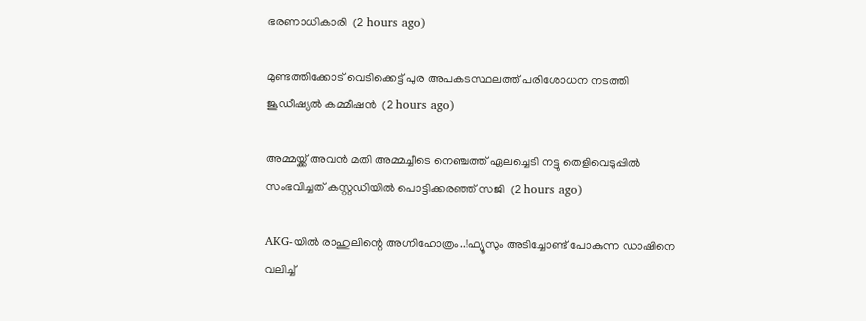ഭരണാധികാരി  (2 hours ago)

മുണ്ടത്തിക്കോട് വെടിക്കെട്ട് പുര അപകടസ്ഥലത്ത് പരിശോധന നടത്തി ജൂഡീഷ്യല്‍ കമ്മീഷന്‍  (2 hours ago)

അമ്മയ്ക്ക് അവൻ മതി അമ്മച്ചീടെ നെഞ്ചത്ത് ഏലച്ചെടി നട്ടു തെളിവെടുപ്പിൽ സംഭവിച്ചത് കസ്റ്റഡിയിൽ പൊട്ടിക്കരഞ്ഞ് സജി  (2 hours ago)

AKG-യിൽ രാഹുലിന്റെ അഗ്നിഹോത്രം..!ഫ്യൂസും അടിച്ചോണ്ട് പോകുന്ന ഡാഷിനെ വലിച്ച്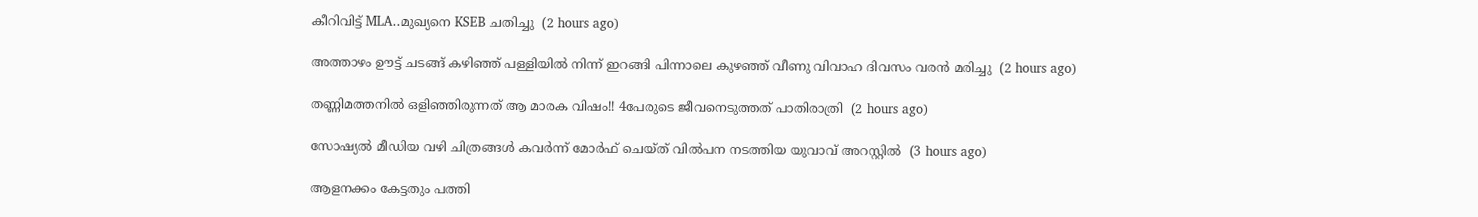കീറിവിട്ട് MLA..മുഖ്യനെ KSEB ചതിച്ചു  (2 hours ago)

അത്താഴം ഊട്ട് ചടങ്ങ് കഴിഞ്ഞ് പള്ളിയിൽ നിന്ന് ഇറങ്ങി പിന്നാലെ കുഴഞ്ഞ് വീണു വിവാഹ ദിവസം വരൻ മരിച്ചു  (2 hours ago)

തണ്ണിമത്തനിൽ ഒളിഞ്ഞിരുന്നത് ആ മാരക വിഷം!! 4പേരുടെ ജീവനെടുത്തത് പാതിരാത്രി  (2 hours ago)

സോഷ്യല്‍ മീഡിയ വഴി ചിത്രങ്ങള്‍ കവര്‍ന്ന് മോര്‍ഫ് ചെയ്ത് വില്‍പന നടത്തിയ യുവാവ് അറസ്റ്റില്‍  (3 hours ago)

ആളനക്കം കേട്ടതും പത്തി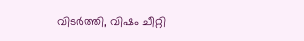വിടർത്തി, വിഷം ചീറ്റി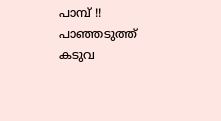പാമ്പ് !! പാഞ്ഞടുത്ത് കടുവ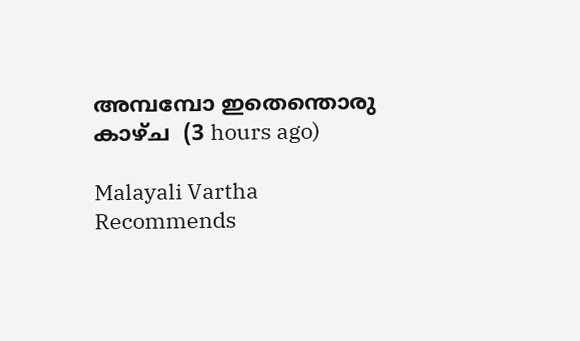അമ്പമ്പോ ഇതെന്തൊരു കാഴ്ച  (3 hours ago)

Malayali Vartha Recommends